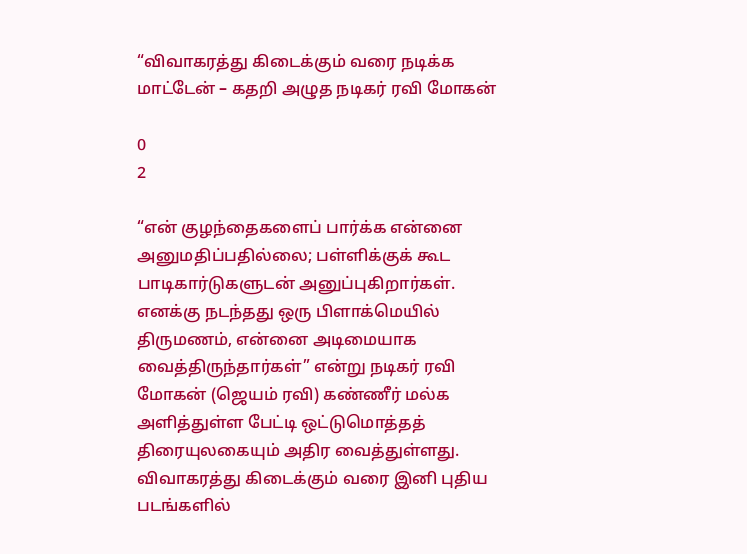“விவாகரத்து கிடைக்கும் வரை நடிக்க மாட்டேன் – கதறி அழுத நடிகர் ரவி மோகன்

0
2

“என் குழந்தைகளைப் பார்க்க என்னை அனுமதிப்பதில்லை; பள்ளிக்குக் கூட பாடிகார்டுகளுடன் அனுப்புகிறார்கள். எனக்கு நடந்தது ஒரு பிளாக்மெயில் திருமணம், என்னை அடிமையாக வைத்திருந்தார்கள்” என்று நடிகர் ரவி மோகன் (ஜெயம் ரவி) கண்ணீர் மல்க அளித்துள்ள பேட்டி ஒட்டுமொத்தத் திரையுலகையும் அதிர வைத்துள்ளது. விவாகரத்து கிடைக்கும் வரை இனி புதிய படங்களில்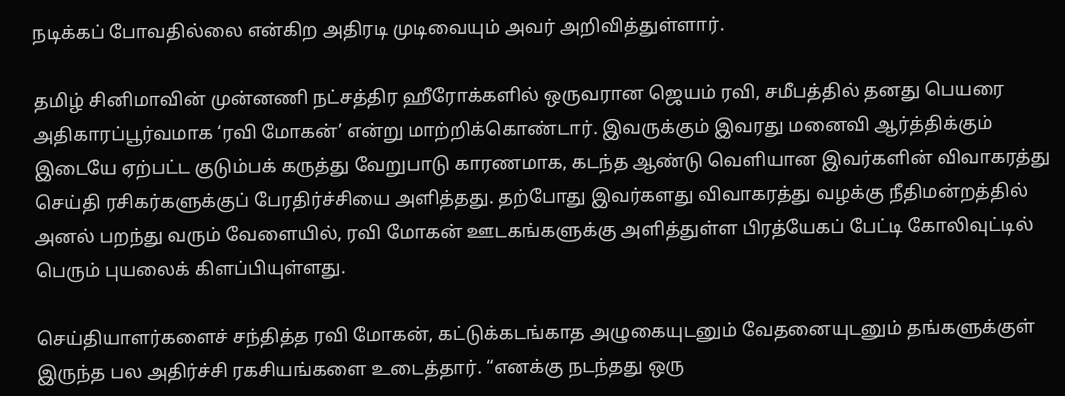நடிக்கப் போவதில்லை என்கிற அதிரடி முடிவையும் அவர் அறிவித்துள்ளார்.

தமிழ் சினிமாவின் முன்னணி நட்சத்திர ஹீரோக்களில் ஒருவரான ஜெயம் ரவி, சமீபத்தில் தனது பெயரை அதிகாரப்பூர்வமாக ‘ரவி மோகன்’ என்று மாற்றிக்கொண்டார். இவருக்கும் இவரது மனைவி ஆர்த்திக்கும் இடையே ஏற்பட்ட குடும்பக் கருத்து வேறுபாடு காரணமாக, கடந்த ஆண்டு வெளியான இவர்களின் விவாகரத்து செய்தி ரசிகர்களுக்குப் பேரதிர்ச்சியை அளித்தது. தற்போது இவர்களது விவாகரத்து வழக்கு நீதிமன்றத்தில் அனல் பறந்து வரும் வேளையில், ரவி மோகன் ஊடகங்களுக்கு அளித்துள்ள பிரத்யேகப் பேட்டி கோலிவுட்டில் பெரும் புயலைக் கிளப்பியுள்ளது.

செய்தியாளர்களைச் சந்தித்த ரவி மோகன், கட்டுக்கடங்காத அழுகையுடனும் வேதனையுடனும் தங்களுக்குள் இருந்த பல அதிர்ச்சி ரகசியங்களை உடைத்தார். “எனக்கு நடந்தது ஒரு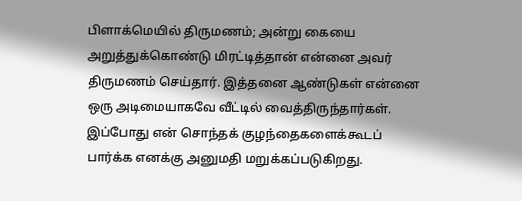பிளாக்மெயில் திருமணம்; அன்று கையை அறுத்துக்கொண்டு மிரட்டித்தான் என்னை அவர் திருமணம் செய்தார். இத்தனை ஆண்டுகள் என்னை ஒரு அடிமையாகவே வீட்டில் வைத்திருந்தார்கள். இப்போது என் சொந்தக் குழந்தைகளைக்கூடப் பார்க்க எனக்கு அனுமதி மறுக்கப்படுகிறது.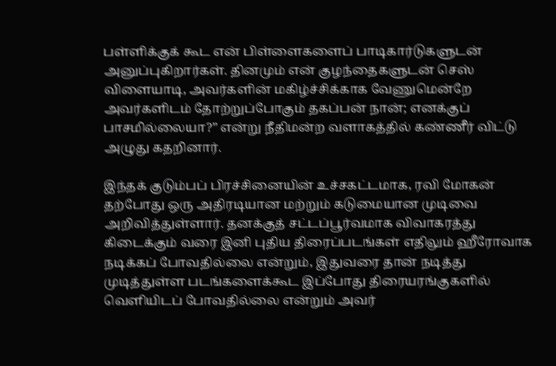பள்ளிக்குக் கூட என் பிள்ளைகளைப் பாடிகார்டுகளுடன் அனுப்புகிறார்கள். தினமும் என் குழந்தைகளுடன் செஸ் விளையாடி, அவர்களின் மகிழ்ச்சிக்காக வேணுமென்றே அவர்களிடம் தோற்றுப்போகும் தகப்பன் நான்; எனக்குப் பாசமில்லையா?” என்று நீதிமன்ற வளாகத்தில் கண்ணீர் விட்டு அழுது கதறினார்.

இந்தக் குடும்பப் பிரச்சினையின் உச்சகட்டமாக, ரவி மோகன் தற்போது ஒரு அதிரடியான மற்றும் கடுமையான முடிவை அறிவித்துள்ளார். தனக்குத் சட்டப்பூர்வமாக விவாகரத்து கிடைக்கும் வரை இனி புதிய திரைப்படங்கள் எதிலும் ஹீரோவாக நடிக்கப் போவதில்லை என்றும், இதுவரை தான் நடித்து முடித்துள்ள படங்களைக்கூட இப்போது திரையரங்குகளில் வெளியிடப் போவதில்லை என்றும் அவர்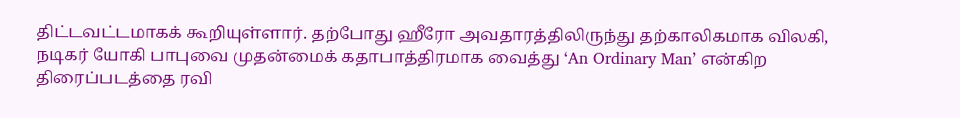திட்டவட்டமாகக் கூறியுள்ளார். தற்போது ஹீரோ அவதாரத்திலிருந்து தற்காலிகமாக விலகி, நடிகர் யோகி பாபுவை முதன்மைக் கதாபாத்திரமாக வைத்து ‘An Ordinary Man’ என்கிற திரைப்படத்தை ரவி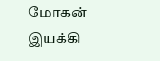மோகன் இயக்கி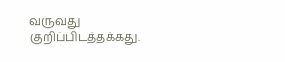வருவது குறிப்பிடத்தக்கது.